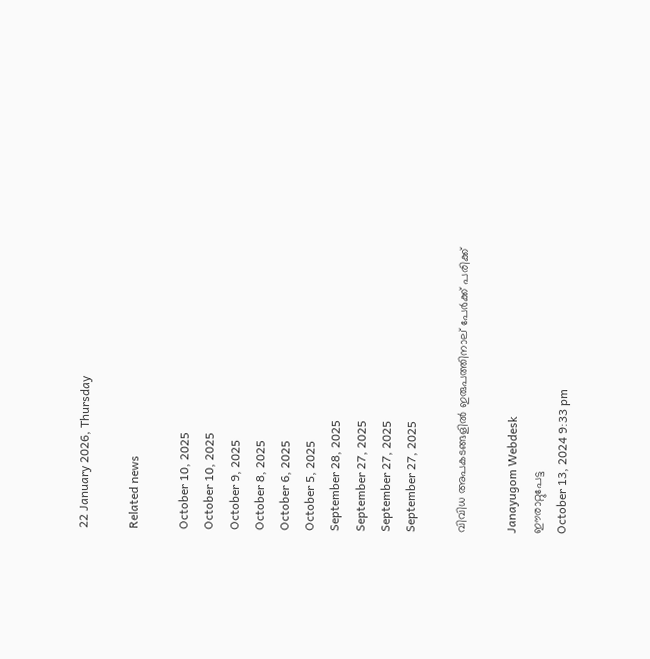22 January 2026, Thursday

Related news

October 10, 2025
October 10, 2025
October 9, 2025
October 8, 2025
October 6, 2025
October 5, 2025
September 28, 2025
September 27, 2025
September 27, 2025
September 27, 2025

വിവിധ അപകടങ്ങളിൽ ഇരുപത്തിനാല് പേർക്ക് പരിക്ക്

Janayugom Webdesk
ഈരാറ്റുപേട്ട
October 13, 2024 9:33 pm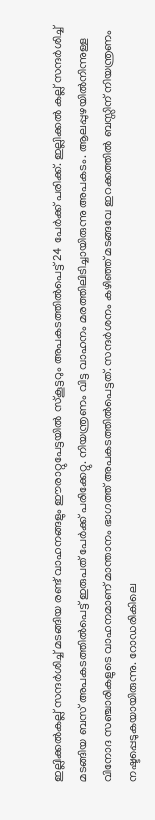ഇല്ലിക്കൽകല്ല് സന്ദർശിച്ച് മടങ്ങിയ രണ്ട് വാഹനങ്ങളും ഈരാറ്റുപേട്ടയിൽ സ്കൂട്ടറും അപകടത്തിൽപെട്ട് 24 പേർക്ക് പരിക്ക്. ഇല്ലിക്കൽ കല്ല് സന്ദർശിച്ച് മടങ്ങിയ ബസ് അപകടത്തിൽപെട്ട് ഇരുപത് പേർക്ക് പരിക്കേറ്റു. നിയന്ത്രണം വിട്ട വാഹനം മരത്തിലിടിച്ചായിരുന്നു അപകടം. ആലപ്പുഴയിൽനിന്നുള്ള വിനോദ സഞ്ചാരികളുടെ വാഹനമാണ് മാന്താനം ഭാഗത്ത് അപകടത്തിൽപെട്ടത്. സന്ദർശനം കഴിഞ്ഞ് മടങ്ങവേ ഇറക്കത്തിൽ ബസ്സിന് നിയന്ത്രണം നഷ്ടപ്പെടുകയായിരുന്നു. റോഡരികിലെ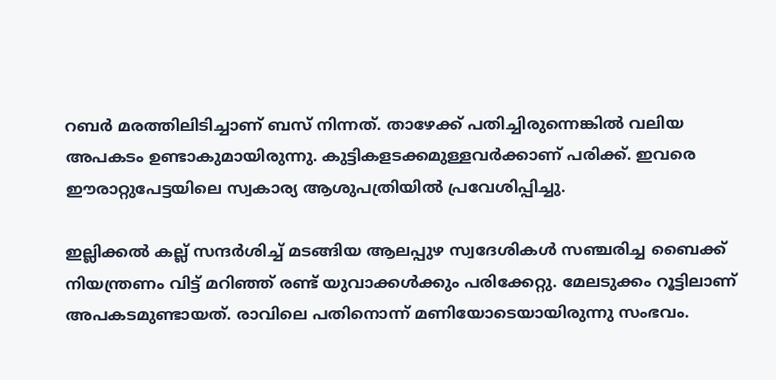റബർ മരത്തിലിടിച്ചാണ് ബസ് നിന്നത്. താഴേക്ക് പതിച്ചിരുന്നെങ്കിൽ വലിയ അപകടം ഉണ്ടാകുമായിരുന്നു. കുട്ടികളടക്കമുള്ളവർക്കാണ് പരിക്ക്. ഇവരെ ഈരാറ്റുപേട്ടയിലെ സ്വകാര്യ ആശുപത്രിയിൽ പ്രവേശിപ്പിച്ചു.

ഇല്ലിക്കൽ കല്ല് സന്ദർശിച്ച് മടങ്ങിയ ആലപ്പുഴ സ്വദേശികൾ സഞ്ചരിച്ച ബൈക്ക് നിയന്ത്രണം വിട്ട് മറിഞ്ഞ് രണ്ട് യുവാക്കൾക്കും പരിക്കേറ്റു. മേലടുക്കം റൂട്ടിലാണ് അപകടമുണ്ടായത്. രാവിലെ പതിനൊന്ന് മണിയോടെയായിരുന്നു സംഭവം.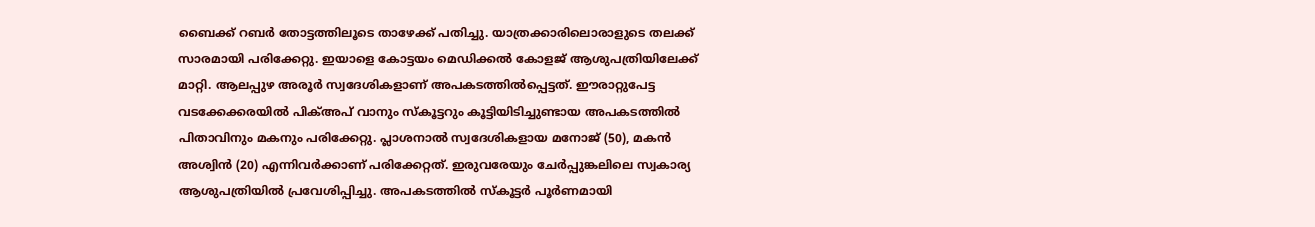ബൈക്ക് റബർ തോട്ടത്തിലൂടെ താഴേക്ക് പതിച്ചു. യാത്രക്കാരിലൊരാളുടെ തലക്ക് സാരമായി പരിക്കേറ്റു. ഇയാളെ കോട്ടയം മെഡിക്കൽ കോളജ് ആശുപത്രിയിലേക്ക് മാറ്റി. ആലപ്പുഴ അരൂർ സ്വദേശികളാണ് അപകടത്തിൽപ്പെട്ടത്. ഈരാറ്റുപേട്ട വടക്കേക്കരയിൽ പിക്അപ് വാനും സ്കൂട്ടറും കൂട്ടിയിടിച്ചുണ്ടായ അപകടത്തിൽ പിതാവിനും മകനും പരിക്കേറ്റു. പ്ലാശനാൽ സ്വദേശികളായ മനോജ് (50), മകൻ അശ്വിൻ (20) എന്നിവർക്കാണ് പരിക്കേറ്റത്. ഇരുവരേയും ചേർപ്പുങ്കലിലെ സ്വകാര്യ ആശുപത്രിയിൽ പ്രവേശിപ്പിച്ചു. അപകടത്തിൽ സ്കൂട്ടർ പൂർണമായി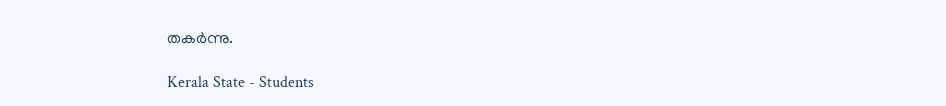തകർന്നു.

Kerala State - Students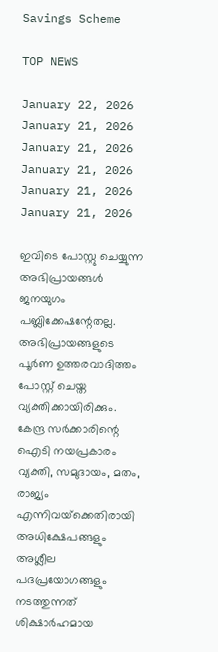Savings Scheme

TOP NEWS

January 22, 2026
January 21, 2026
January 21, 2026
January 21, 2026
January 21, 2026
January 21, 2026

ഇവിടെ പോസ്റ്റു ചെയ്യുന്ന അഭിപ്രായങ്ങള്‍ ജനയുഗം പബ്ലിക്കേഷന്റേതല്ല. അഭിപ്രായങ്ങളുടെ പൂര്‍ണ ഉത്തരവാദിത്തം പോസ്റ്റ് ചെയ്ത വ്യക്തിക്കായിരിക്കും. കേന്ദ്ര സര്‍ക്കാരിന്റെ ഐടി നയപ്രകാരം വ്യക്തി, സമുദായം, മതം, രാജ്യം എന്നിവയ്‌ക്കെതിരായി അധിക്ഷേപങ്ങളും അശ്ലീല പദപ്രയോഗങ്ങളും നടത്തുന്നത് ശിക്ഷാര്‍ഹമായ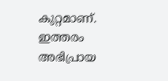കുറ്റമാണ്. ഇത്തരം അഭിപ്രായ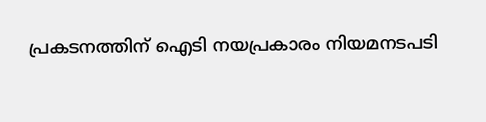പ്രകടനത്തിന് ഐടി നയപ്രകാരം നിയമനടപടി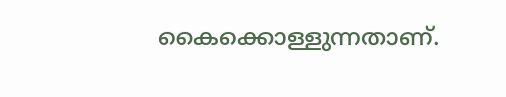കൈക്കൊള്ളുന്നതാണ്.